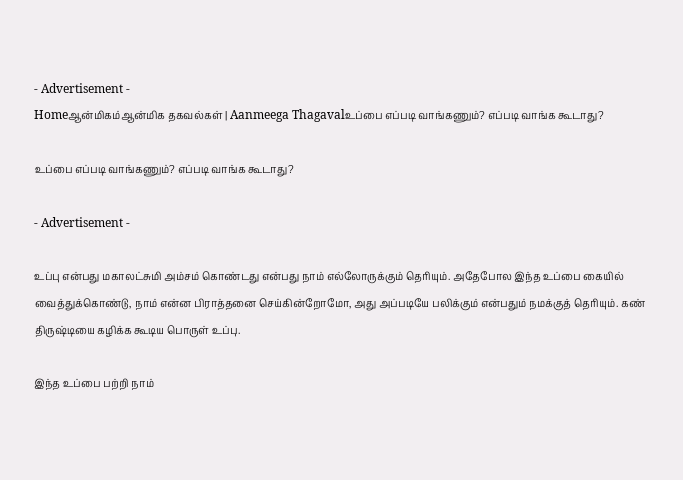- Advertisement -
Homeஆன்மிகம்ஆன்மிக தகவல்கள் | Aanmeega Thagavalஉப்பை எப்படி வாங்கணும்? எப்படி வாங்க கூடாது?

உப்பை எப்படி வாங்கணும்? எப்படி வாங்க கூடாது?

- Advertisement -

உப்பு என்பது மகாலட்சுமி அம்சம் கொண்டது என்பது நாம் எல்லோருக்கும் தெரியும். அதேபோல இந்த உப்பை கையில் வைத்துக்கொண்டு, நாம் என்ன பிராத்தனை செய்கின்றோமோ, அது அப்படியே பலிக்கும் என்பதும் நமக்குத் தெரியும். கண் திருஷ்டியை கழிக்க கூடிய பொருள் உப்பு.

இந்த உப்பை பற்றி நாம்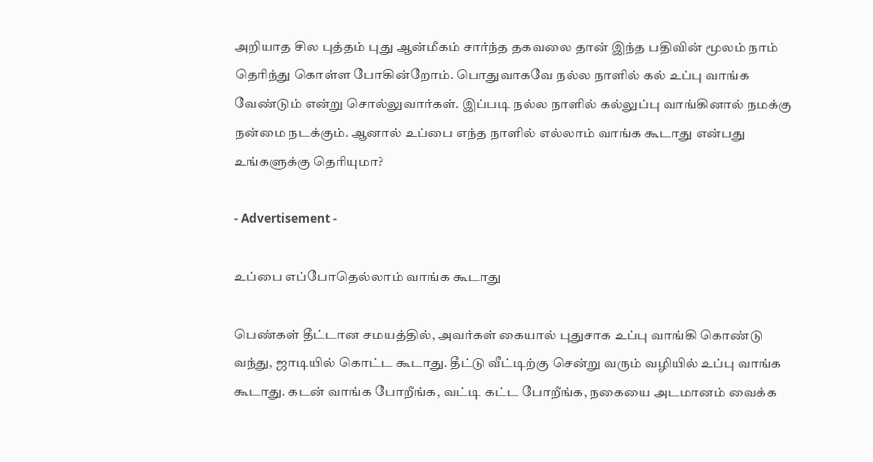அறியாத சில புத்தம் புது ஆன்மீகம் சார்ந்த தகவலை தான் இந்த பதிவின் மூலம் நாம் தெரிந்து கொள்ள போகின்றோம். பொதுவாகவே நல்ல நாளில் கல் உப்பு வாங்க வேண்டும் என்று சொல்லுவார்கள். இப்படி நல்ல நாளில் கல்லுப்பு வாங்கினால் நமக்கு நன்மை நடக்கும். ஆனால் உப்பை எந்த நாளில் எல்லாம் வாங்க கூடாது என்பது உங்களுக்கு தெரியுமா?

- Advertisement -

உப்பை எப்போதெல்லாம் வாங்க கூடாது

பெண்கள் தீட்டான சமயத்தில், அவர்கள் கையால் புதுசாக உப்பு வாங்கி கொண்டு வந்து, ஜாடியில் கொட்ட கூடாது. தீட்டு வீட்டிற்கு சென்று வரும் வழியில் உப்பு வாங்க கூடாது. கடன் வாங்க போறீங்க, வட்டி கட்ட போறீங்க, நகையை அடமானம் வைக்க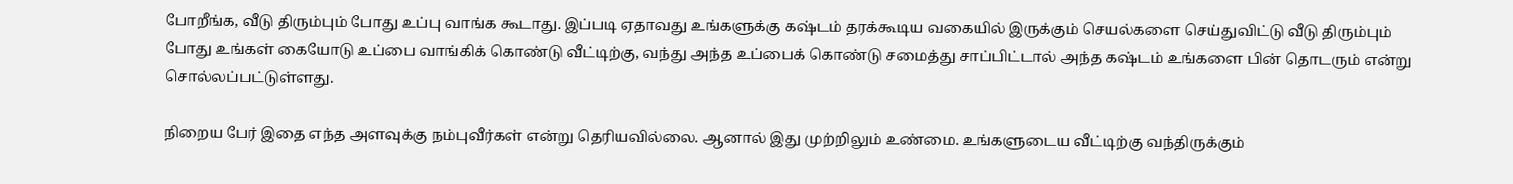போறீங்க, வீடு திரும்பும் போது உப்பு வாங்க கூடாது. இப்படி ஏதாவது உங்களுக்கு கஷ்டம் தரக்கூடிய வகையில் இருக்கும் செயல்களை செய்துவிட்டு வீடு திரும்பும் போது உங்கள் கையோடு உப்பை வாங்கிக் கொண்டு வீட்டிற்கு, வந்து அந்த உப்பைக் கொண்டு சமைத்து சாப்பிட்டால் அந்த கஷ்டம் உங்களை பின் தொடரும் என்று சொல்லப்பட்டுள்ளது.

நிறைய பேர் இதை எந்த அளவுக்கு நம்புவீர்கள் என்று தெரியவில்லை. ஆனால் இது முற்றிலும் உண்மை. உங்களுடைய வீட்டிற்கு வந்திருக்கும்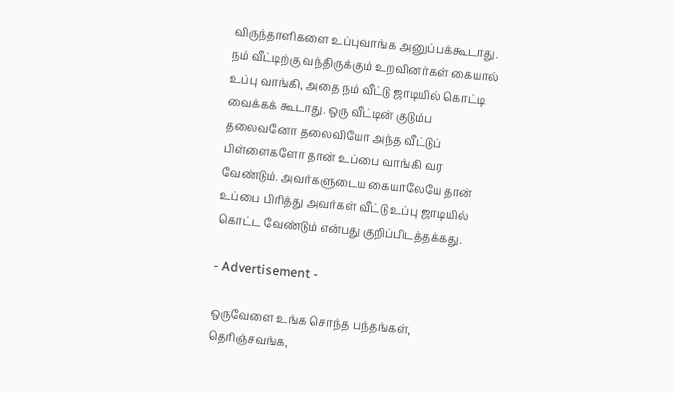விருந்தாளிகளை உப்புவாங்க அனுப்பக்கூடாது. நம் வீட்டிற்கு வந்திருக்கும் உறவினர்கள் கையால் உப்பு வாங்கி, அதை நம் வீட்டு ஜாடியில் கொட்டி வைக்கக் கூடாது. ஒரு வீட்டின் குடும்ப தலைவனோ தலைவியோ அந்த வீட்டுப் பிள்ளைகளோ தான் உப்பை வாங்கி வர வேண்டும். அவர்களுடைய கையாலேயே தான் உப்பை பிரித்து அவர்கள் வீட்டு உப்பு ஜாடியில் கொட்ட வேண்டும் என்பது குறிப்பிடத்தக்கது.

- Advertisement -

ஒருவேளை உங்க சொந்த பந்தங்கள், தெரிஞ்சவங்க,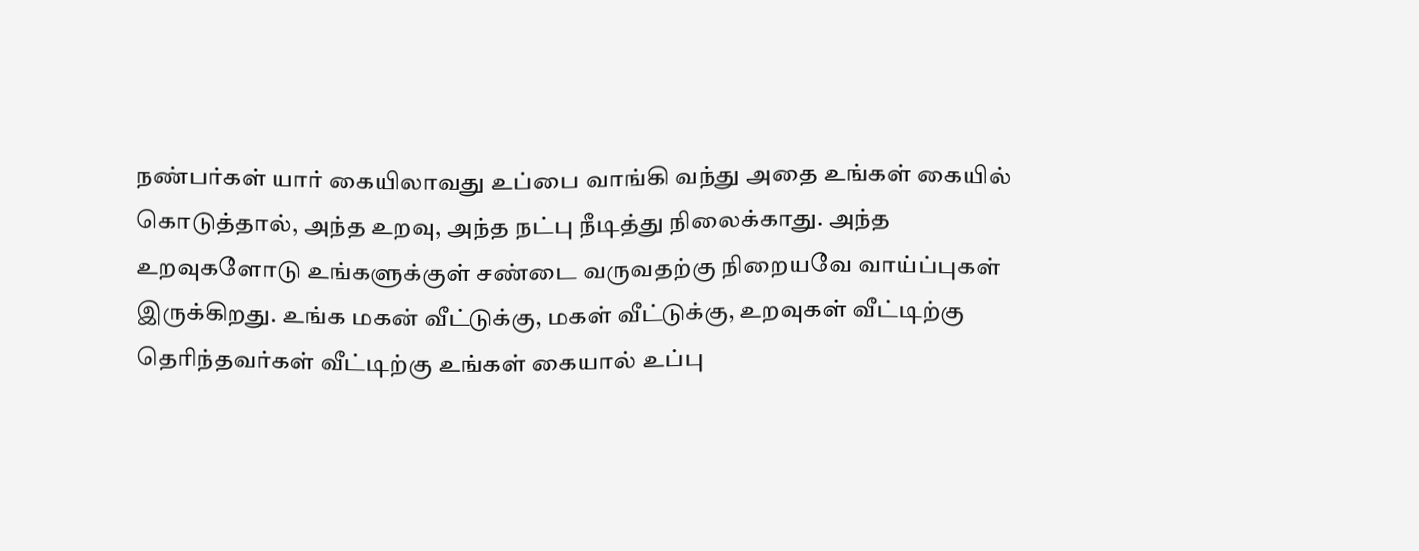நண்பர்கள் யார் கையிலாவது உப்பை வாங்கி வந்து அதை உங்கள் கையில் கொடுத்தால், அந்த உறவு, அந்த நட்பு நீடித்து நிலைக்காது. அந்த உறவுகளோடு உங்களுக்குள் சண்டை வருவதற்கு நிறையவே வாய்ப்புகள் இருக்கிறது. உங்க மகன் வீட்டுக்கு, மகள் வீட்டுக்கு, உறவுகள் வீட்டிற்கு தெரிந்தவர்கள் வீட்டிற்கு உங்கள் கையால் உப்பு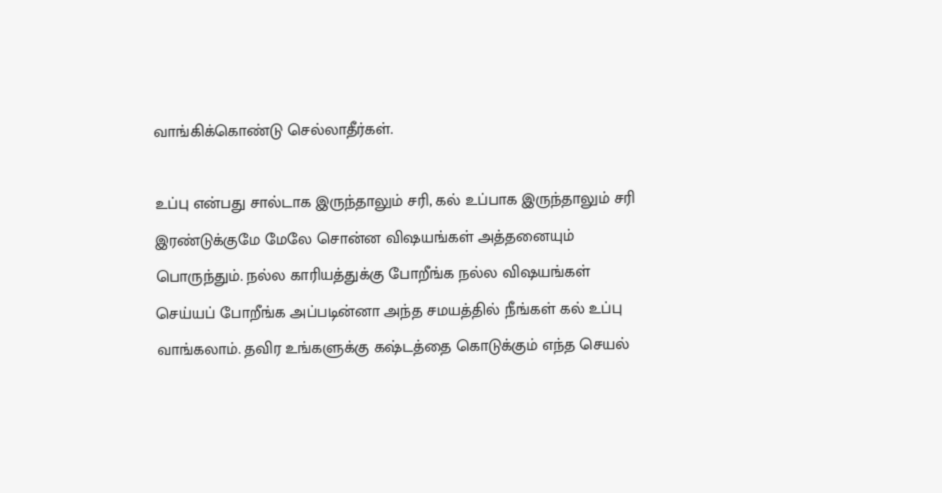வாங்கிக்கொண்டு செல்லாதீர்கள்.

உப்பு என்பது சால்டாக இருந்தாலும் சரி, கல் உப்பாக இருந்தாலும் சரி இரண்டுக்குமே மேலே சொன்ன விஷயங்கள் அத்தனையும் பொருந்தும். நல்ல காரியத்துக்கு போறீங்க நல்ல விஷயங்கள் செய்யப் போறீங்க அப்படின்னா அந்த சமயத்தில் நீங்கள் கல் உப்பு வாங்கலாம். தவிர உங்களுக்கு கஷ்டத்தை கொடுக்கும் எந்த செயல்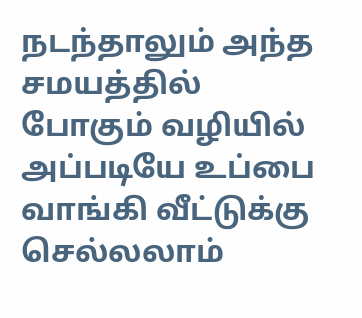நடந்தாலும் அந்த சமயத்தில் போகும் வழியில் அப்படியே உப்பை வாங்கி வீட்டுக்கு செல்லலாம்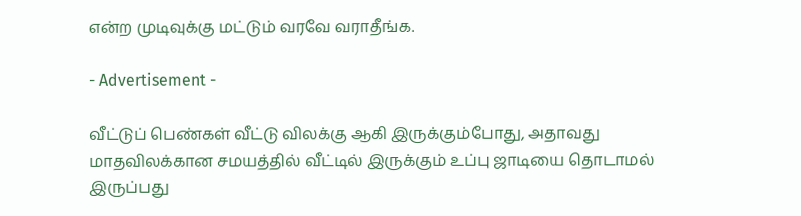என்ற முடிவுக்கு மட்டும் வரவே வராதீங்க.

- Advertisement -

வீட்டுப் பெண்கள் வீட்டு விலக்கு ஆகி இருக்கும்போது, அதாவது மாதவிலக்கான சமயத்தில் வீட்டில் இருக்கும் உப்பு ஜாடியை தொடாமல் இருப்பது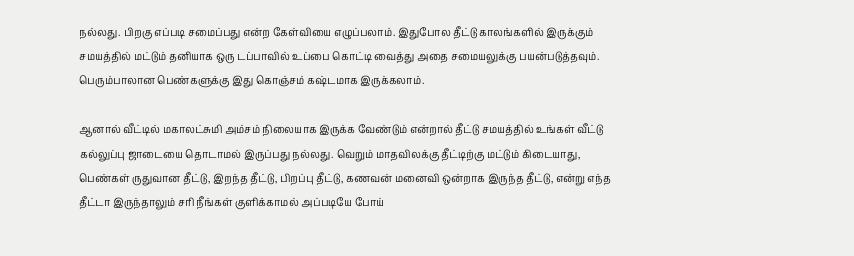நல்லது. பிறகு எப்படி சமைப்பது என்ற கேள்வியை எழுப்பலாம். இதுபோல தீட்டு காலங்களில் இருக்கும் சமயத்தில் மட்டும் தனியாக ஒரு டப்பாவில் உப்பை கொட்டி வைத்து அதை சமையலுக்கு பயன்படுத்தவும். பெரும்பாலான பெண்களுக்கு இது கொஞ்சம் கஷ்டமாக இருக்கலாம்.

ஆனால் வீட்டில் மகாலட்சுமி அம்சம் நிலையாக இருக்க வேண்டும் என்றால் தீட்டு சமயத்தில் உங்கள் வீட்டு கல்லுப்பு ஜாடையை தொடாமல் இருப்பது நல்லது. வெறும் மாதவிலக்கு தீட்டிற்கு மட்டும் கிடையாது, பெண்கள் ருதுவான தீட்டு, இறந்த தீட்டு, பிறப்பு தீட்டு, கணவன் மனைவி ஒன்றாக இருந்த தீட்டு, என்று எந்த தீட்டா இருந்தாலும் சரி நீங்கள் குளிக்காமல் அப்படியே போய்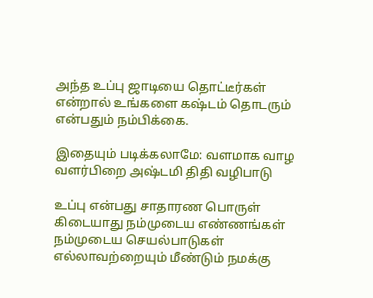அந்த உப்பு ஜாடியை தொட்டீர்கள் என்றால் உங்களை கஷ்டம் தொடரும் என்பதும் நம்பிக்கை.

இதையும் படிக்கலாமே: வளமாக வாழ வளர்பிறை அஷ்டமி திதி வழிபாடு

உப்பு என்பது சாதாரண பொருள் கிடையாது நம்முடைய எண்ணங்கள் நம்முடைய செயல்பாடுகள் எல்லாவற்றையும் மீண்டும் நமக்கு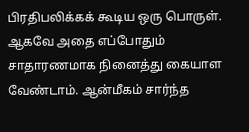பிரதிபலிக்கக் கூடிய ஒரு பொருள். ஆகவே அதை எப்போதும் சாதாரணமாக நினைத்து கையாள வேண்டாம். ஆன்மீகம் சார்ந்த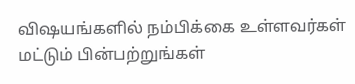விஷயங்களில் நம்பிக்கை உள்ளவர்கள் மட்டும் பின்பற்றுங்கள்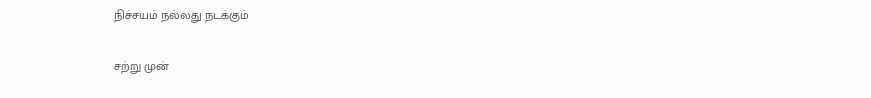நிச்சயம் நல்லது நடக்கும்

சற்று முன்